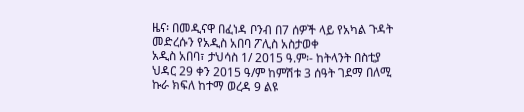ዜና፡ በመዲናዋ በፈነዳ ቦንብ በ7 ሰዎች ላይ የአካል ጉዳት መድረሱን የአዲስ አበባ ፖሊስ አስታወቀ
አዲስ አበባ፣ ታህሳስ 1/ 2015 ዓ.ም፡- ከትላንት በስቲያ ህዳር 29 ቀን 2015 ዓ/ም ከምሽቱ 3 ሰዓት ገደማ በለሚ ኩራ ክፍለ ከተማ ወረዳ 9 ልዩ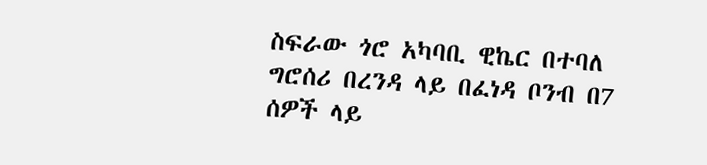ስፍራው ጎሮ አካባቢ ዊኬር በተባለ ግሮሰሪ በረንዳ ላይ በፈነዳ ቦንብ በ7 ሰዎች ላይ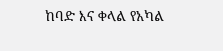ከባድ እና ቀላል የአካል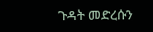ጉዳት መድረሱን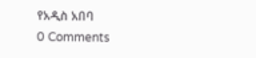የአዲስ አበባ
0 Comments